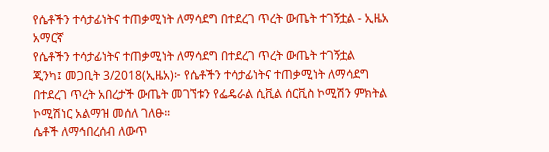የሴቶችን ተሳታፊነትና ተጠቃሚነት ለማሳደግ በተደረገ ጥረት ውጤት ተገኝቷል - ኢዜአ አማርኛ
የሴቶችን ተሳታፊነትና ተጠቃሚነት ለማሳደግ በተደረገ ጥረት ውጤት ተገኝቷል
ጂንካ፤ መጋቢት 3/2018(ኢዜአ)፦ የሴቶችን ተሳታፊነትና ተጠቃሚነት ለማሳደግ በተደረገ ጥረት አበረታች ውጤት መገኘቱን የፌዴራል ሲቪል ሰርቪስ ኮሚሽን ምክትል ኮሚሽነር አልማዝ መሰለ ገለፁ።
ሴቶች ለማኅበረሰብ ለውጥ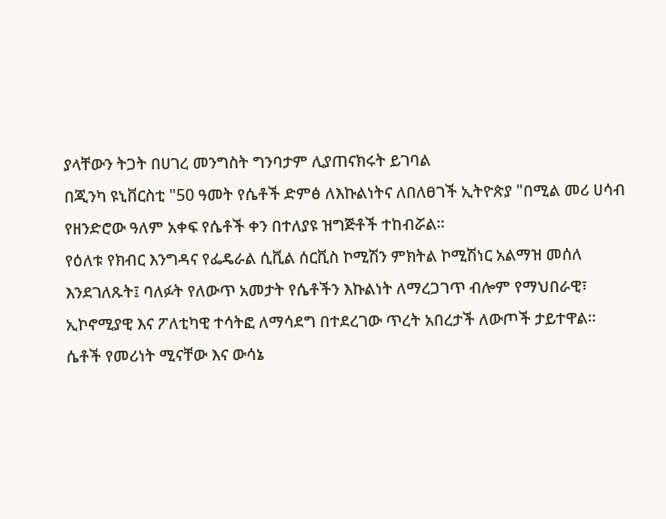ያላቸውን ትጋት በሀገረ መንግስት ግንባታም ሊያጠናክሩት ይገባል
በጂንካ ዩኒቨርስቲ "50 ዓመት የሴቶች ድምፅ ለእኩልነትና ለበለፀገች ኢትዮጵያ "በሚል መሪ ሀሳብ የዘንድሮው ዓለም አቀፍ የሴቶች ቀን በተለያዩ ዝግጅቶች ተከብሯል።
የዕለቱ የክብር እንግዳና የፌዴራል ሲቪል ሰርቪስ ኮሚሽን ምክትል ኮሚሽነር አልማዝ መሰለ እንደገለጹት፤ ባለፉት የለውጥ አመታት የሴቶችን እኩልነት ለማረጋገጥ ብሎም የማህበራዊ፣ ኢኮኖሚያዊ እና ፖለቲካዊ ተሳትፎ ለማሳደግ በተደረገው ጥረት አበረታች ለውጦች ታይተዋል።
ሴቶች የመሪነት ሚናቸው እና ውሳኔ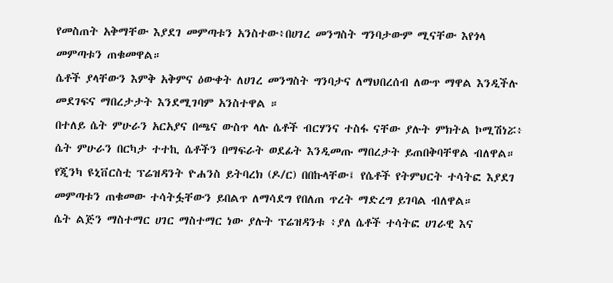የመስጠት አቅማቸው እያደገ መምጣቱን አንስተው፥በሀገረ መንግስት ግንባታውም ሚናቸው እየጎላ መምጣቱን ጠቁመዋል።
ሴቶች ያላቸውን እምቅ አቅምና ዕውቀት ለሀገረ መንግስት ግንባታና ለማህበረሰብ ለውጥ ማዋል እንዲችሉ መደገፍና ማበረታታት እንደሚገባም አንስተዋል ።
በተለይ ሴት ምሁራን አርአያና በጫና ውስጥ ላሉ ሴቶች ብርሃንና ተስፋ ናቸው ያሉት ምክትል ኮሚሽነሯ፥ ሴት ምሁራን በርካታ ተተኪ ሴቶችን በማፍራት ወደፊት እንዲመጡ ማበረታት ይጠበቅባቸዋል ብለዋል።
የጂንካ ዩኒቨርስቲ ፕሬዝዳንት ዮሐንስ ይትባረክ (ዶ/ር) በበኩላቸው፤ የሴቶች የትምህርት ተሳትፎ እያደገ መምጣቱን ጠቁመው ተሳትፏቸውን ይበልጥ ለማሳደግ የበለጠ ጥረት ማድረግ ይገባል ብለዋል።
ሴት ልጅን ማስተማር ሀገር ማስተማር ነው ያሉት ፕሬዝዳንቱ ፥ያለ ሴቶች ተሳትፎ ሀገራዊ እና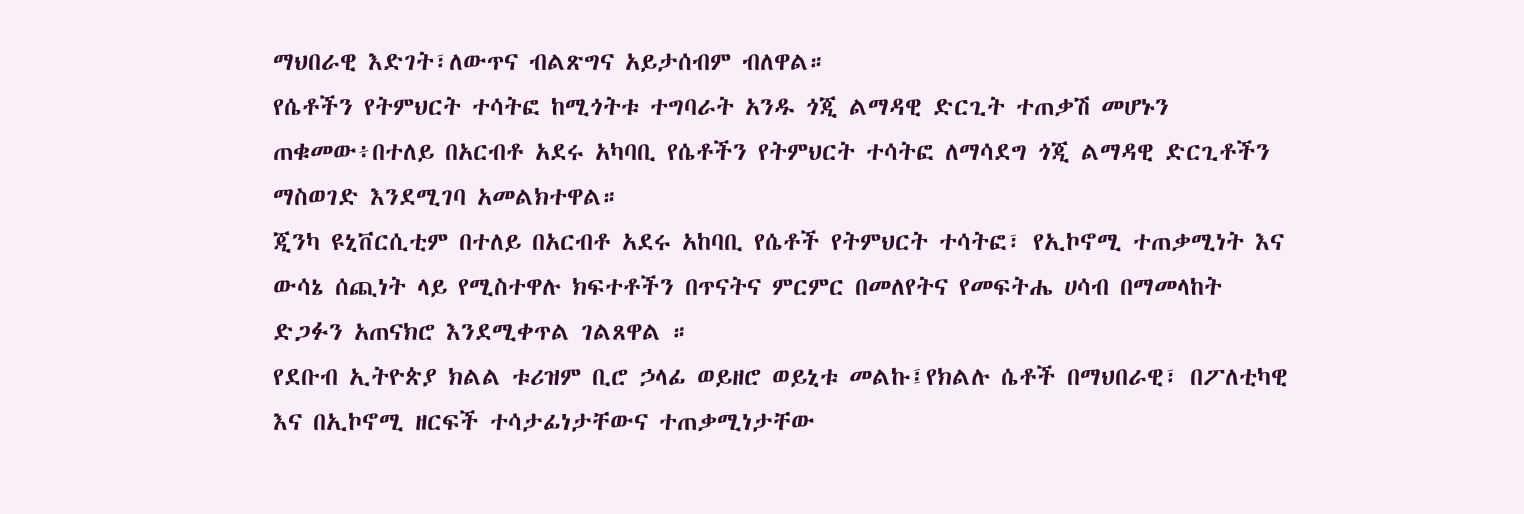ማህበራዊ እድገት፣ለውጥና ብልጽግና አይታሰብም ብለዋል።
የሴቶችን የትምህርት ተሳትፎ ከሚጎትቱ ተግባራት አንዱ ጎጂ ልማዳዊ ድርጊት ተጠቃሽ መሆኑን ጠቁመው፥በተለይ በአርብቶ አደሩ አካባቢ የሴቶችን የትምህርት ተሳትፎ ለማሳደግ ጎጂ ልማዳዊ ድርጊቶችን ማስወገድ እንደሚገባ አመልክተዋል።
ጂንካ ዩኒቨርሲቲም በተለይ በአርብቶ አደሩ አከባቢ የሴቶች የትምህርት ተሳትፎ፣ የኢኮኖሚ ተጠቃሚነት እና ውሳኔ ሰጪነት ላይ የሚስተዋሉ ክፍተቶችን በጥናትና ምርምር በመለየትና የመፍትሔ ሀሳብ በማመላከት ድጋፉን አጠናክሮ እንደሚቀጥል ገልጸዋል ።
የደቡብ ኢትዮጵያ ክልል ቱሪዝም ቢሮ ኃላፊ ወይዘሮ ወይኒቱ መልኩ፤የክልሉ ሴቶች በማህበራዊ፣ በፖለቲካዊ እና በኢኮኖሚ ዘርፍች ተሳታፊነታቸውና ተጠቃሚነታቸው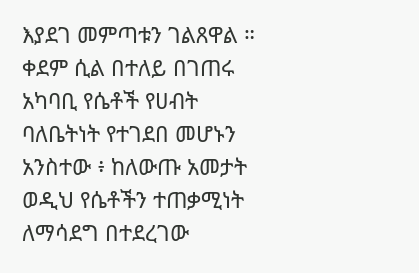እያደገ መምጣቱን ገልጸዋል ።
ቀደም ሲል በተለይ በገጠሩ አካባቢ የሴቶች የሀብት ባለቤትነት የተገደበ መሆኑን አንስተው ፥ ከለውጡ አመታት ወዲህ የሴቶችን ተጠቃሚነት ለማሳደግ በተደረገው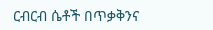ርብርብ ሴቶች በጥቃቅንና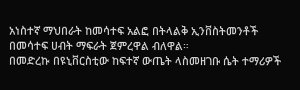አነስተኛ ማህበራት ከመሳተፍ አልፎ በትላልቅ ኢንቨስትመንቶች በመሳተፍ ሀብት ማፍራት ጀምረዋል ብለዋል።
በመድረኩ በዩኒቨርስቲው ከፍተኛ ውጤት ላስመዘገቡ ሴት ተማሪዎች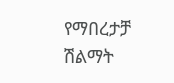የማበረታቻ ሽልማት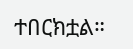ተበርክቷል።